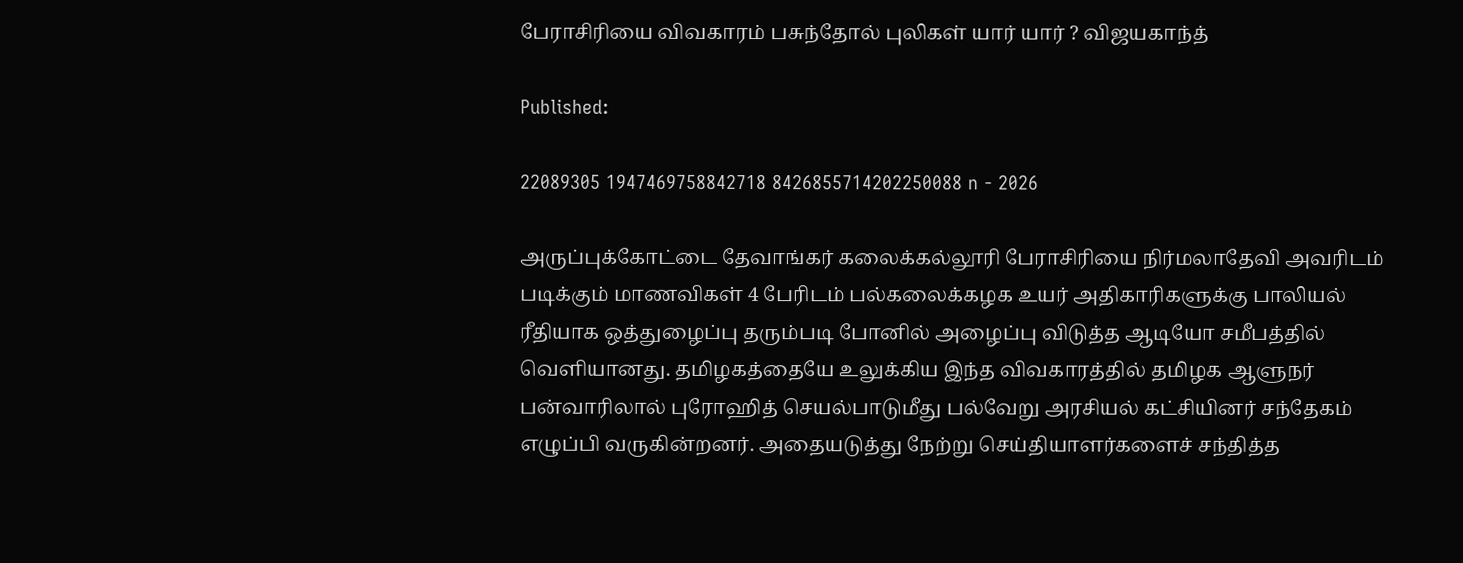பேராசிரியை விவகாரம் பசுந்தோல் புலிகள் யார் யார் ? விஜயகாந்த்

Published:

22089305 1947469758842718 8426855714202250088 n - 2026

அருப்புக்கோட்டை தேவாங்கர் கலைக்கல்லூரி பேராசிரியை நிர்மலாதேவி அவரிடம் படிக்கும் மாணவிகள் 4 பேரிடம் பல்கலைக்கழக உயர் அதிகாரிகளுக்கு பாலியல் ரீதியாக ஒத்துழைப்பு தரும்படி போனில் அழைப்பு விடுத்த ஆடியோ சமீபத்தில் வெளியானது. தமிழகத்தையே உலுக்கிய இந்த விவகாரத்தில் தமிழக ஆளுநர் பன்வாரிலால் புரோஹித் செயல்பாடுமீது பல்வேறு அரசியல் கட்சியினர் சந்தேகம் எழுப்பி வருகின்றனர். அதையடுத்து நேற்று செய்தியாளர்களைச் சந்தித்த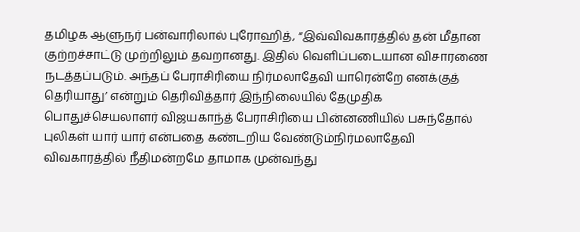தமிழக ஆளுநர் பன்வாரிலால் புரோஹித், “இவ்விவகாரத்தில் தன் மீதான குற்றச்சாட்டு முற்றிலும் தவறானது. இதில் வெளிப்படையான விசாரணை நடத்தப்படும். அந்தப் பேராசிரியை நிர்மலாதேவி யாரென்றே எனக்குத் தெரியாது’ என்றும் தெரிவித்தார் இந்நிலையில் தேமுதிக பொதுச்செயலாளர் விஜயகாந்த் பேராசிரியை பின்னணியில் பசுந்தோல் புலிகள் யார் யார் என்பதை கண்டறிய வேண்டும்நிர்மலாதேவி விவகாரத்தில் நீதிமன்றமே தாமாக முன்வந்து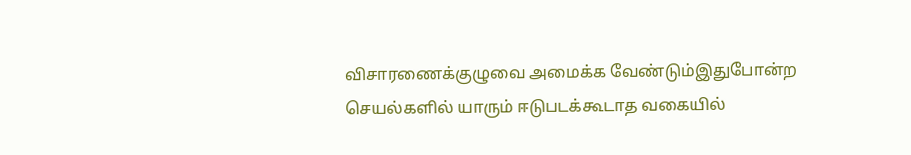விசாரணைக்குழுவை அமைக்க வேண்டும்இதுபோன்ற செயல்களில் யாரும் ஈடுபடக்கூடாத வகையில்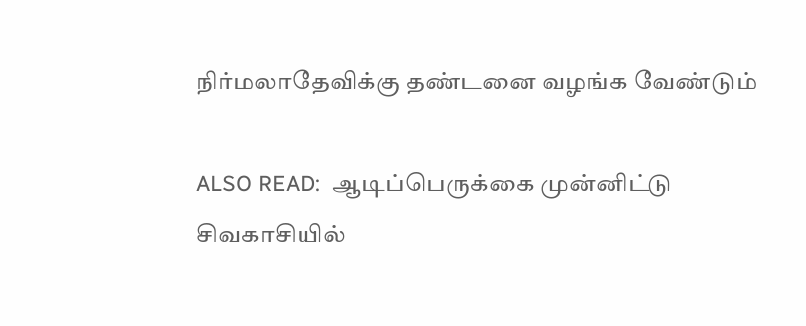நிர்மலாதேவிக்கு தண்டனை வழங்க வேண்டும்

ALSO READ:  ஆடிப்பெருக்கை முன்னிட்டு சிவகாசியில்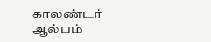காலண்டர் ஆல்பம்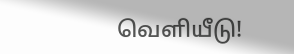வெளியீடு!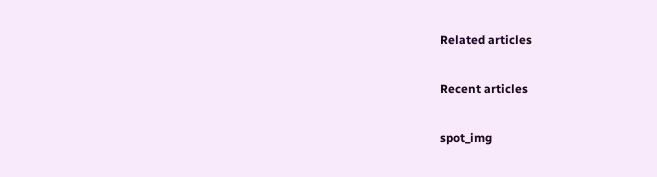Related articles

Recent articles

spot_img